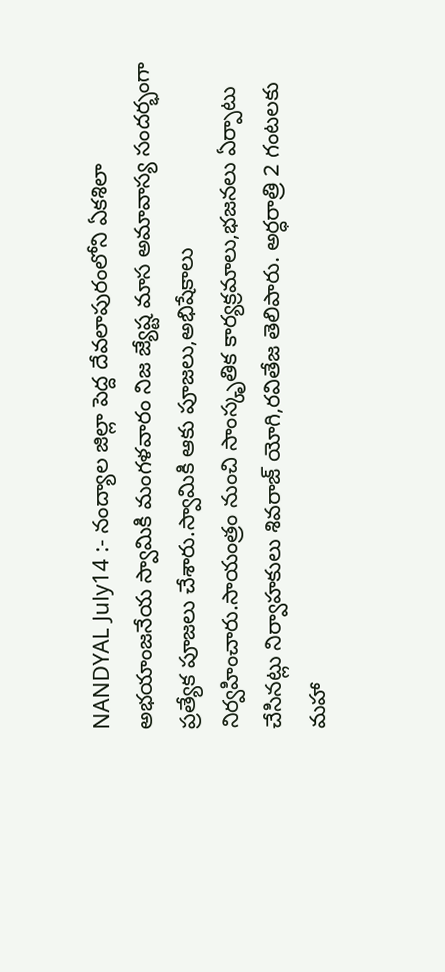NANDYAL July14 :- నంద్యాల జిల్లా పెద్ద దేవలాపురంలోని ఏకశిలా అభయాంజనేయ స్వామికి మంగళవారం నిజ జ్యేష్ట మాస అమావాస్య సందర్భంగా ప్రత్యేక పూజలు చేశారు.స్వామికి ఆకు పూజలు,అభిషేకాలు నిర్వహించారు.సాయంత్రం నుంచి సాంస్కృతిక కార్యక్రమాలు,భజనలు ఏర్పాటు చేసినట్లు నిర్వాహకులు శివరాజ్ యోగి,రవితేజ తెలిపారు. అర్ధరాత్రి 2 గంటలకు మహా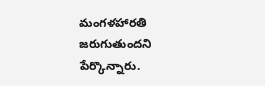మంగళహారతి జరుగుతుందని పేర్కొన్నారు.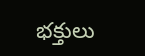భక్తులు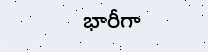భారీగా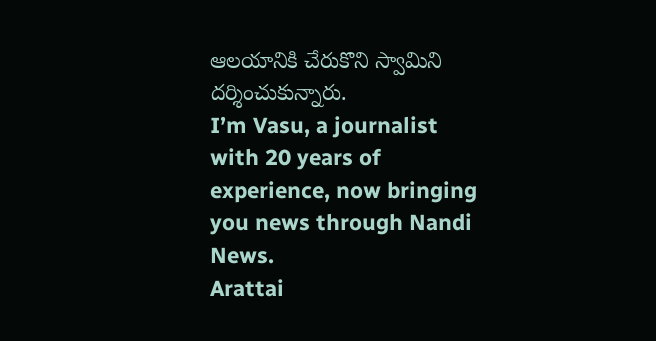ఆలయానికి చేరుకొని స్వామిని దర్శించుకున్నారు.
I’m Vasu, a journalist with 20 years of experience, now bringing you news through Nandi News.
Arattai